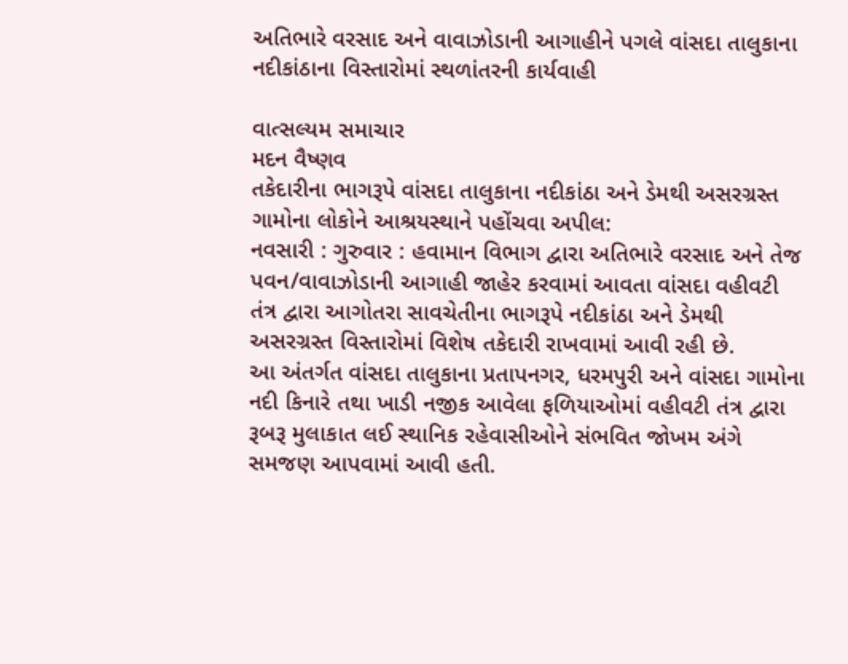અતિભારે વરસાદ અને વાવાઝોડાની આગાહીને પગલે વાંસદા તાલુકાના નદીકાંઠાના વિસ્તારોમાં સ્થળાંતરની કાર્યવાહી

વાત્સલ્યમ સમાચાર
મદન વૈષ્ણવ
તકેદારીના ભાગરૂપે વાંસદા તાલુકાના નદીકાંઠા અને ડેમથી અસરગ્રસ્ત ગામોના લોકોને આશ્રયસ્થાને પહોંચવા અપીલ:
નવસારી : ગુરુવાર : હવામાન વિભાગ દ્વારા અતિભારે વરસાદ અને તેજ પવન/વાવાઝોડાની આગાહી જાહેર કરવામાં આવતા વાંસદા વહીવટી તંત્ર દ્વારા આગોતરા સાવચેતીના ભાગરૂપે નદીકાંઠા અને ડેમથી અસરગ્રસ્ત વિસ્તારોમાં વિશેષ તકેદારી રાખવામાં આવી રહી છે.
આ અંતર્ગત વાંસદા તાલુકાના પ્રતાપનગર, ધરમપુરી અને વાંસદા ગામોના નદી કિનારે તથા ખાડી નજીક આવેલા ફળિયાઓમાં વહીવટી તંત્ર દ્વારા રૂબરૂ મુલાકાત લઈ સ્થાનિક રહેવાસીઓને સંભવિત જોખમ અંગે સમજણ આપવામાં આવી હતી.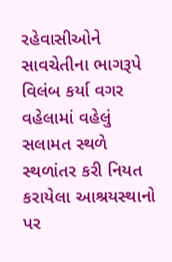રહેવાસીઓને સાવચેતીના ભાગરૂપે વિલંબ કર્યા વગર વહેલામાં વહેલું સલામત સ્થળે સ્થળાંતર કરી નિયત કરાયેલા આશ્રયસ્થાનો પર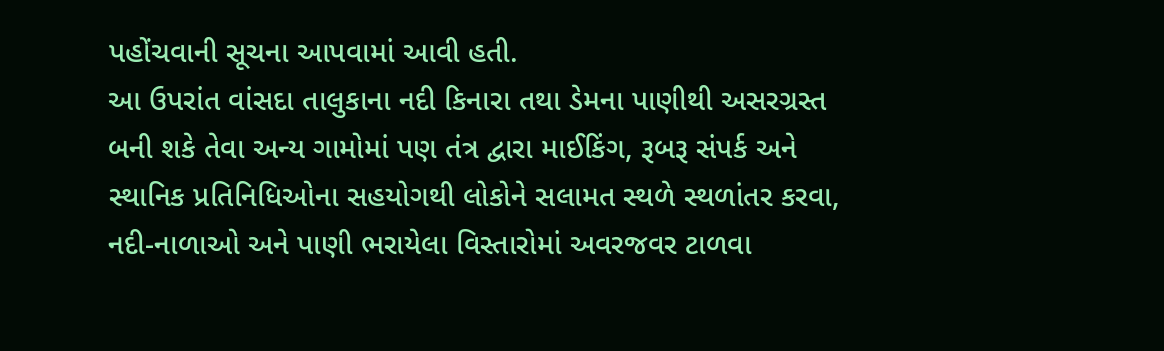પહોંચવાની સૂચના આપવામાં આવી હતી.
આ ઉપરાંત વાંસદા તાલુકાના નદી કિનારા તથા ડેમના પાણીથી અસરગ્રસ્ત બની શકે તેવા અન્ય ગામોમાં પણ તંત્ર દ્વારા માઈકિંગ, રૂબરૂ સંપર્ક અને સ્થાનિક પ્રતિનિધિઓના સહયોગથી લોકોને સલામત સ્થળે સ્થળાંતર કરવા, નદી-નાળાઓ અને પાણી ભરાયેલા વિસ્તારોમાં અવરજવર ટાળવા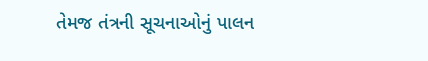તેમજ તંત્રની સૂચનાઓનું પાલન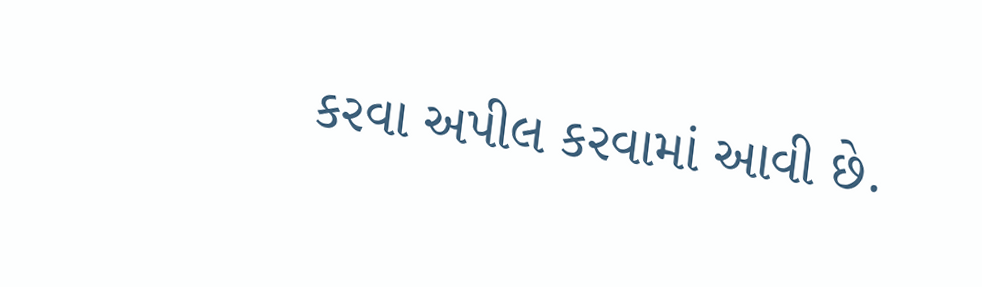કરવા અપીલ કરવામાં આવી છે.